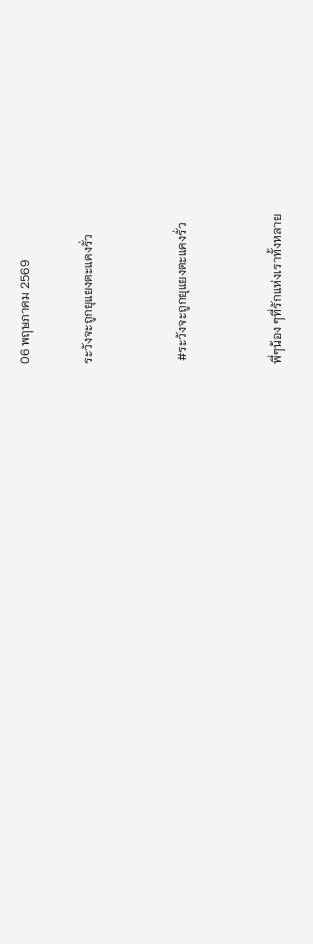06 พฤษภาคม 2569

ระวังจะถูกยุแยงตะแคงรั่ว


 #ระวังจะถูกยุแยงตะแคงรั่ว


พี่ๆน้อง ๆที่รักแห่งเราทั้งหลาย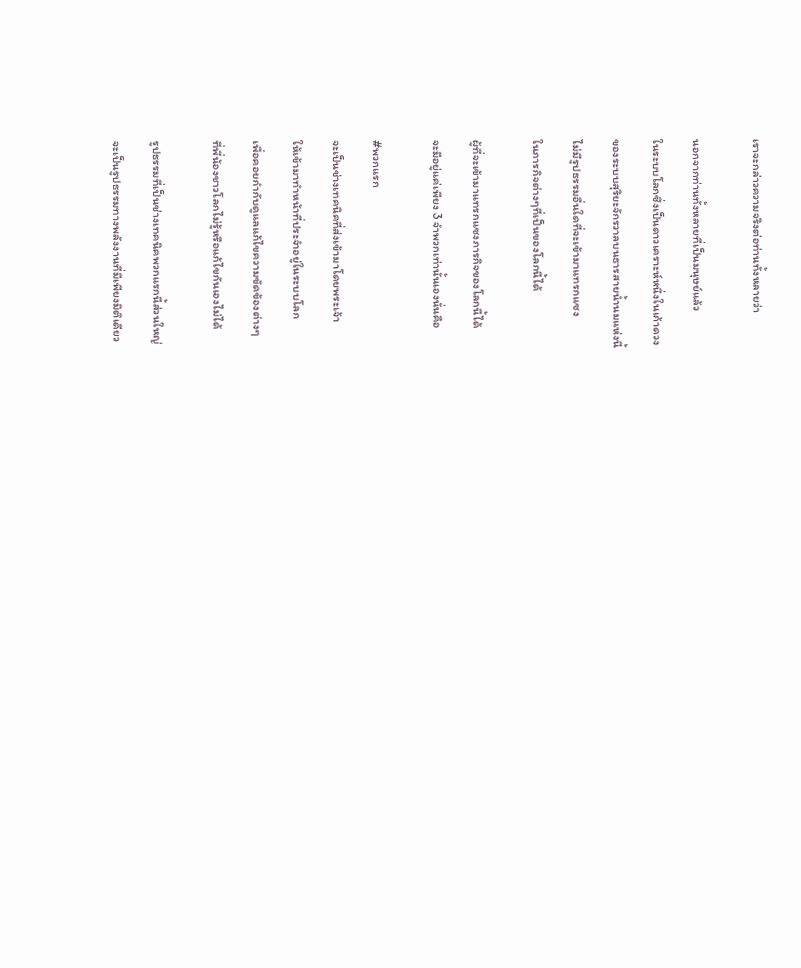เราจะกล่าวความจริงต่อท่านทั้งหลายว่า


นอกจากท่านทั้งหลายที่เป็นมนุษย์แล้ว

ในระบบโลกซึ่งเป็นดาวเคราะห์หนึ่งในเก้าดวง

ของระบบสุริยะจักรวาลบนธารสายน้ำนมแห่งนี้

ไม่มีรูปธรรมอื่นใดที่จะเข้ามาแทรกแซง

ในภารกิจต่างๆที่เป็นของโลกนี้ได้


ผู้ที่จะเข้ามาแทรกแซงภารกิจของโลกนี้ได้

จะมีอยู่แค่เพียง 3 จำพวกเท่านั้นเองนั่นคือ


#พวกแรก

จะเป็นช่างเทคนิคที่ส่งเข้ามาโดยพระเจ้า

ให้เข้ามาทำหน้าที่ประจำอยู่ในระบบโลก

เพื่อคอยกำกับดูแลแก้ไขความขัดข้องต่างๆ

ที่พี่น้องชาวโลกไม่รู้หรือแก้ไขกันเองไม่ได้


รูปธรรมที่เป็นช่างเทคนิคพวกแรกนี้ส่วนใหญ่

จะเป็นรูปธรรมทางพลังงานที่มีเพียงมิติเดียว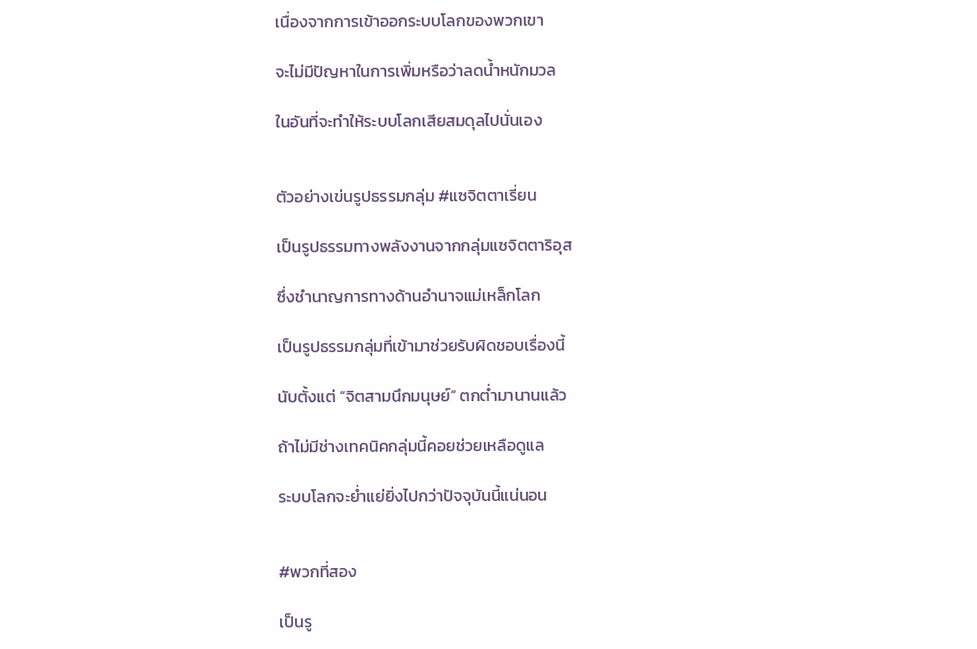เนื่องจากการเข้าออกระบบโลกของพวกเขา

จะไม่มีปัญหาในการเพิ่มหรือว่าลดน้ำหนักมวล

ในอันที่จะทำให้ระบบโลกเสียสมดุลไปนั่นเอง


ตัวอย่างเข่นรูปธรรมกลุ่ม #แซจิตตาเรี่ยน

เป็นรูปธรรมทางพลังงานจากกลุ่มแซจิตตาริอุส

ซึ่งชำนาญการทางด้านอำนาจแม่เหล็กโลก

เป็นรูปธรรมกลุ่มที่เข้ามาช่วยรับผิดชอบเรื่องนี้

นับตั้งแต่ “จิตสามนึกมนุษย์” ตกต่ำมานานแล้ว

ถ้าไม่มีช่างเทคนิคกลุ่มนี้คอยช่วยเหลือดูแล

ระบบโลกจะย่ำแย่ยิ่งไปกว่าปัจจุบันนี้แน่นอน


#พวกที่สอง

เป็นรู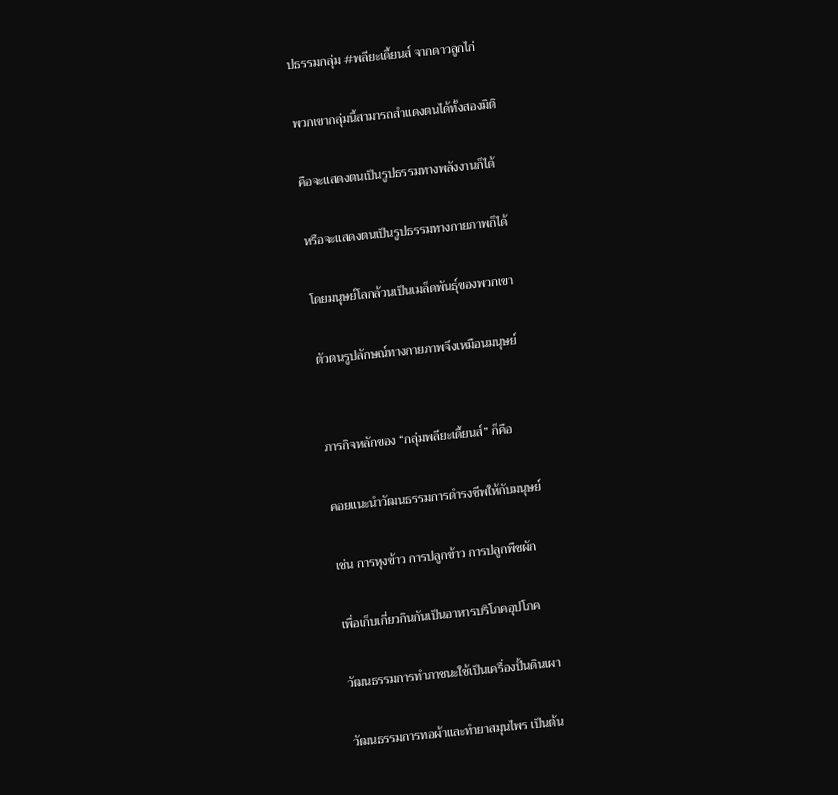ปธรรมกลุ่ม #พลียะเดี้ยนส์ จากดาวลูกไก่

พวกเขากลุ่มนี้สามารถสำแดงตนได้ทั้งสองมิติ

คือจะแสดงตนเป็นรูปธรรมทางพลังงานก็ได้

หรือจะแสดงตนเป็นรูปธรรมทางกายภาพก็ได้

โดยมนุษย์โลกล้วนเป็นเมล็ดพันธุ์ของพวกเขา

ตัวตนรูปลักษณ์ทางกายภาพจึงเหมือนมนุษย์


ภารกิจหลักของ “กลุ่มพลียะเดี้ยนส์” ก็คือ

คอยแนะนำวัฒนธรรมการดำรงชีพให้กับมนุษย์

เช่น การหุงข้าว การปลูกข้าว การปลูกพืชผัก

เพื่อเก็บเกี่ยวกินกันเป็นอาหารบริโภคอุปโภค

วัฒนธรรมการทำภาชนะใช้เป็นเครื่องปั้นดินเผา

วัฒนธรรมการทอผ้าและทำยาสมุนไพร เป็นต้น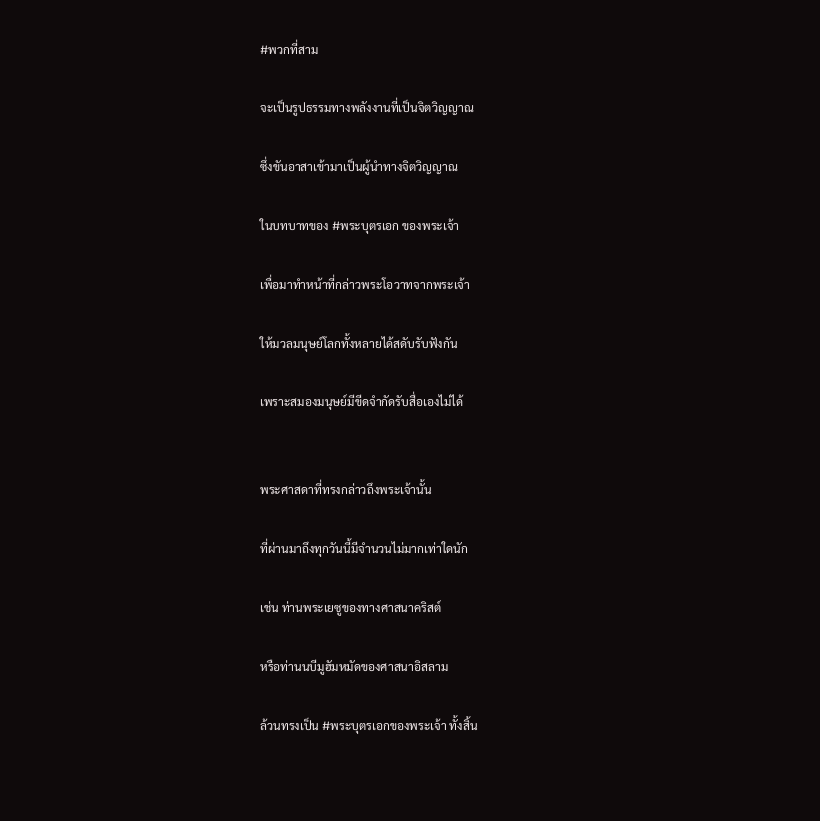#พวกที่สาม

จะเป็นรูปธรรมทางพลังงานที่เป็นจิตวิญญาณ

ซึ่งขันอาสาเข้ามาเป็นผู้นำทางจิตวิญญาณ

ในบทบาทของ #พระบุตรเอก ของพระเจ้า

เพื่อมาทำหน้าที่กล่าวพระโอวาทจากพระเจ้า

ให้มวลมนุษย์โลกทั้งหลายได้สดับรับฟังกัน

เพราะสมองมนุษย์มีขีดจำกัดรับสื่อเองไม่ได้


พระศาสดาที่ทรงกล่าวถึงพระเจ้านั้น

ที่ผ่านมาถึงทุกวันนี้มีจำนวนไม่มากเท่าใดนัก

เช่น ท่านพระเยซูของทางศาสนาคริสต์

หรือท่านนบีมูฮัมหมัดของศาสนาอิสลาม

ล้วนทรงเป็น #พระบุตรเอกของพระเจ้า ทั้งสิ้น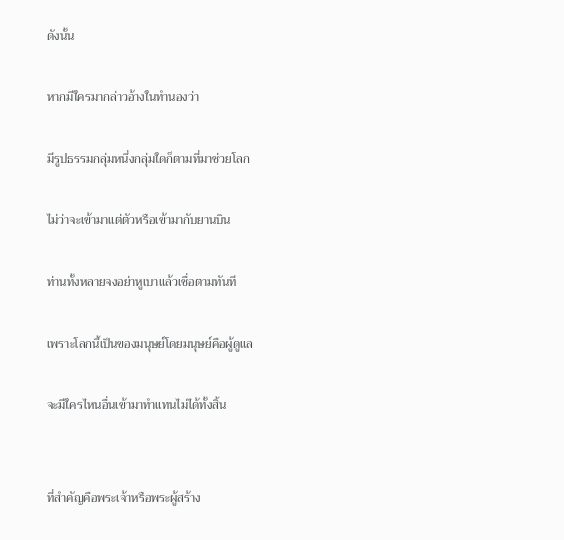ดังนั้น

หากมีใครมากล่าวอ้างในทำนองว่า

มีรูปธรรมกลุ่มหนึ่งกลุ่มใดก็ตามที่มาช่วยโลก

ไม่ว่าจะเข้ามาแต่ตัวหรือเข้ามากับยานบิน

ท่านทั้งหลายจงอย่าหูเบาแล้วเชื่อตามทันที

เพราะโลกนี้เป็นของมนุษย์โดยมนุษย์คือผู้ดูแล

จะมีใครไหนอื่นเข้ามาทำแทนไม่ได้ทั้งสิ้น


ที่สำคัญคือพระเจ้าหรือพระผู้สร้าง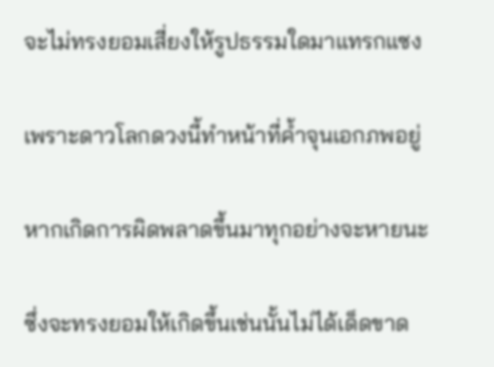จะไม่ทรงยอมเสี่ยงให้รูปธรรมใดมาแทรกแซง

เพราะดาวโลกดวงนี้ทำหน้าที่ค้ำจุนเอกภพอยู่

หากเกิดการผิดพลาดขึ้นมาทุกอย่างจะหายนะ

ซึ่งจะทรงยอมให้เกิดขึ้นเช่นนั้นไม่ได้เด็ดขาด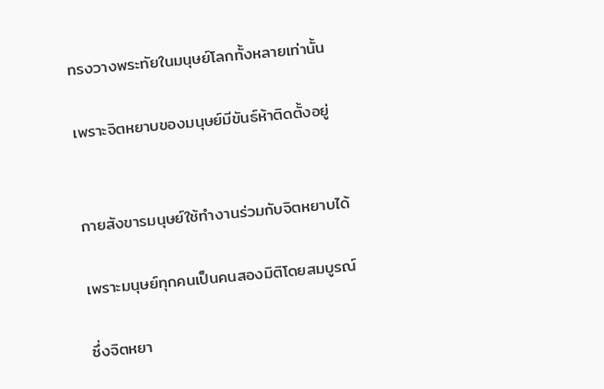ทรงวางพระทัยในมนุษย์โลกทั้งหลายเท่านั้น

เพราะจิตหยาบของมนุษย์มีขันธ์ห้าติดตั้งอยู่


กายสังขารมนุษย์ใช้ทำงานร่วมกับจิตหยาบได้

เพราะมนุษย์ทุกคนเป็นคนสองมิติโดยสมบูรณ์

ซึ่งจิตหยา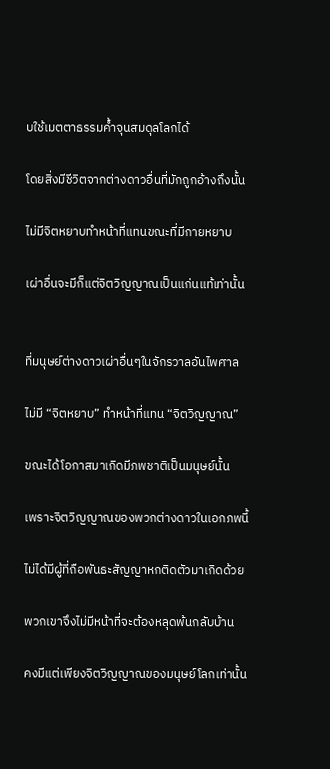บใช้เมตตาธรรมค้ำจุนสมดุลโลกได้

โดยสิ่งมีชีวิตจากต่างดาวอื่นที่มักถูกอ้างถึงนั้น

ไม่มีจิตหยาบทำหน้าที่แทนขณะที่มีกายหยาบ

เผ่าอื่นจะมีก็แต่จิตวิญญาณเป็นแก่นแท้เท่านั้น


ที่มนุษย์ต่างดาวเผ่าอื่นๆในจักรวาลอันไพศาล

ไม่มี “จิตหยาบ” ทำหน้าที่แทน “จิตวิญญาณ”

ขณะได้โอกาสมาเกิดมีภพชาติเป็นมนุษย์นั้น

เพราะจิตวิญญาณของพวกต่างดาวในเอกภพนี้

ไม่ได้มีผู้ที่ถือพันธะสัญญาหกติดตัวมาเกิดด้วย

พวกเขาจึงไม่มีหน้าที่จะต้องหลุดพ้นกลับบ้าน

คงมีแต่เพียงจิตวิญญาณของมนุษย์โลกเท่านั้น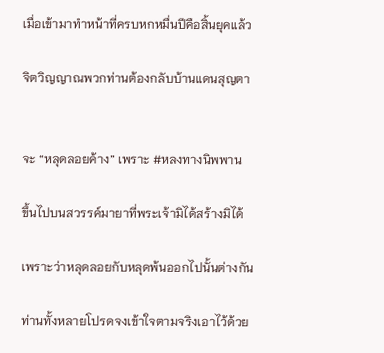เมื่อเข้ามาทำหน้าที่ครบหกหมื่นปีคือสิ้นยุคแล้ว

จิตวิญญาณพวกท่านต้องกลับบ้านแดนสุญตา


จะ “หลุดลอยค้าง” เพราะ #หลงทางนิพพาน

ขึ้นไปบนสวรรค์มายาที่พระเจ้ามิได้สร้างมิได้

เพราะว่าหลุดลอยกับหลุดพ้นออกไปนั้นต่างกัน

ท่านทั้งหลายโปรดจงเข้าใจตามจริงเอาไว้ด้วย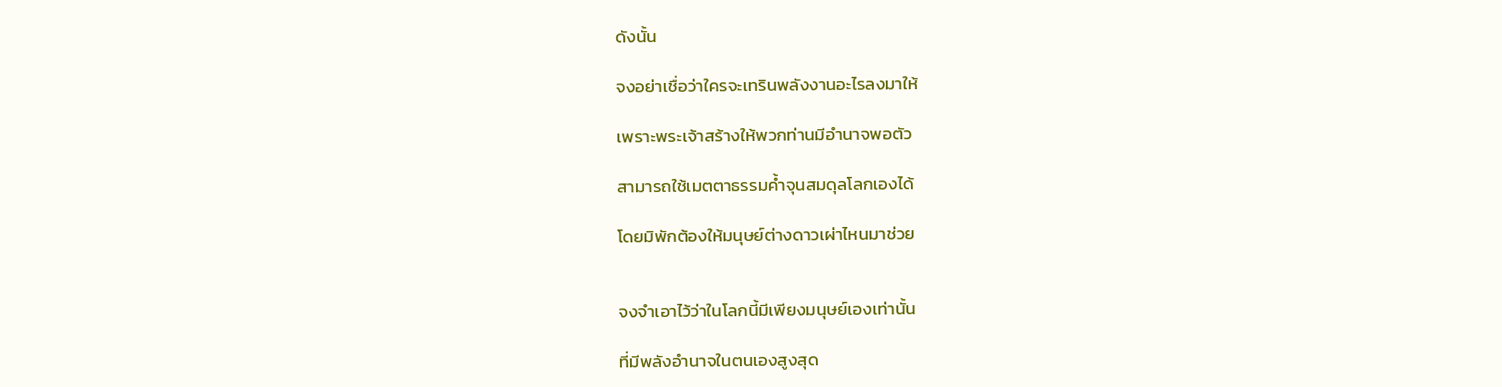ดังนั้น

จงอย่าเชื่อว่าใครจะเทรินพลังงานอะไรลงมาให้

เพราะพระเจ้าสร้างให้พวกท่านมีอำนาจพอตัว

สามารถใช้เมตตาธรรมค้ำจุนสมดุลโลกเองได้

โดยมิพักต้องให้มนุษย์ต่างดาวเผ่าไหนมาช่วย


จงจำเอาไว้ว่าในโลกนี้มีเพียงมนุษย์เองเท่านั้น

ที่มีพลังอำนาจในตนเองสูงสุด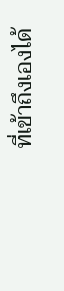ที่เข้าถึงเองได้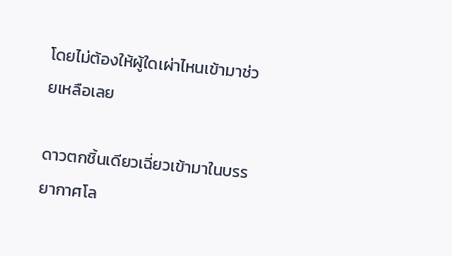โดยไม่ต้องให้ผู้ใดเผ่าไหนเข้ามาช่วยเหลือเลย

ดาวตกชิ้นเดียวเฉี่ยวเข้ามาในบรรยากาศโล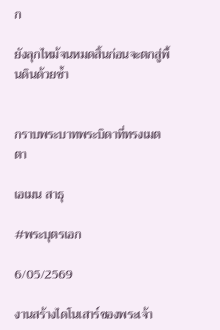ก

ยังลุกไหม้จนหมดสิ้นก่อนจะตกสู่พื้นดินด้วยซ้ำ


กราบพระบาทพระบิดาที่ทรงเมตตา

เอเมน สาธุ

#พระบุตรเอก

6/05/2569

งานสร้างไดโนเสาร์ของพระเจ้า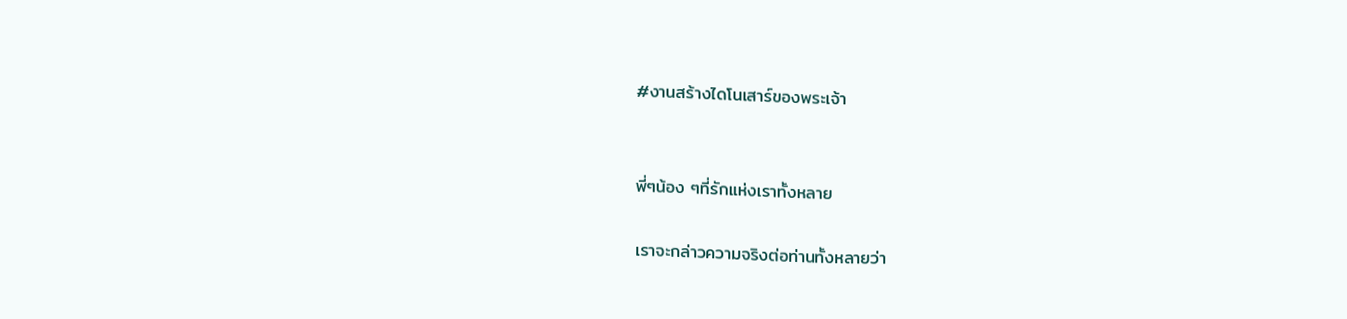#งานสร้างไดโนเสาร์ของพระเจ้า


พี่ๆน้อง ๆที่รักแห่งเราทั้งหลาย

เราจะกล่าวความจริงต่อท่านทั้งหลายว่า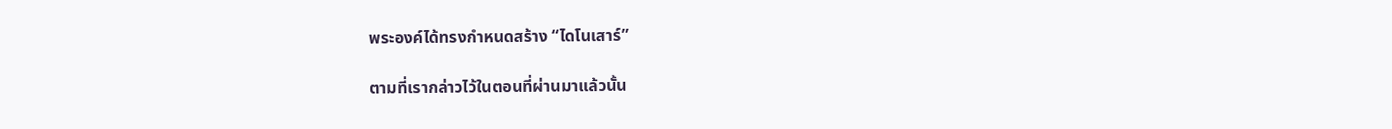พระองค์ได้ทรงกำหนดสร้าง “ไดโนเสาร์”

ตามที่เรากล่าวไว้ในตอนที่ผ่านมาแล้วนั้น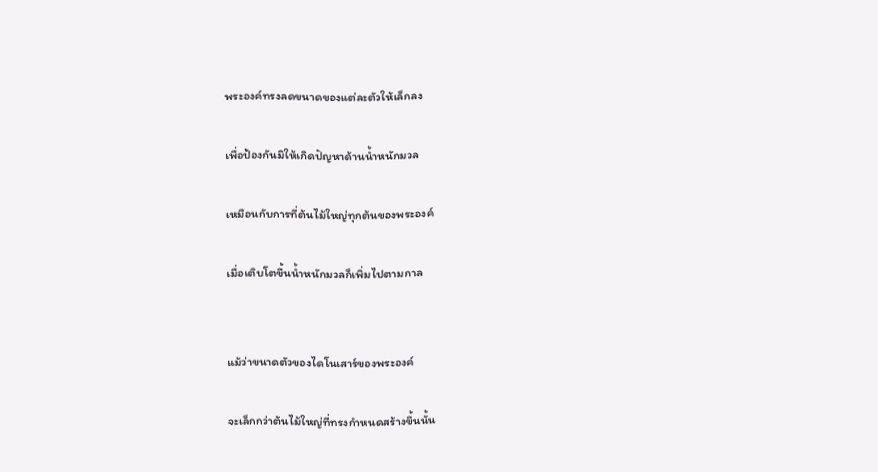พระองค์ทรงลดขนาดของแต่ละตัวให้เล็กลง

เพื่อป้องกันมิให้เกิดปัญหาด้านน้ำหนักมวล

เหมือนกับการที่ต้นไม้ใหญ่ทุกต้นของพระองค์

เมื่อเติบโตขึ้นน้ำหนักมวลก็เพิ่มไปตามกาล


แม้ว่าขนาดตัวของไดโนเสาร์ของพระองค์

จะเล็กกว่าต้นไม้ใหญ่ที่ทรงกำหนดสร้างขึ้นนั้น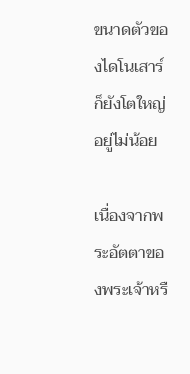ขนาดตัวของไดโนเสาร์ก็ยังโตใหญ่อยู่ไม่น้อย

เนื่องจากพระอัตตาของพระเจ้าหรื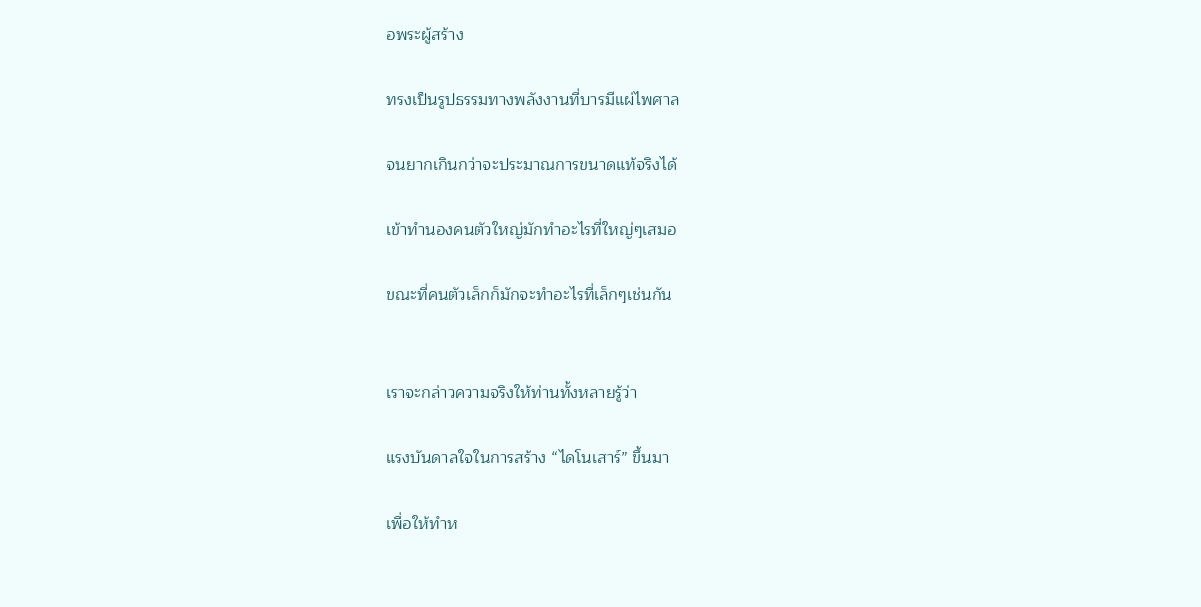อพระผู้สร้าง

ทรงเป็นรูปธรรมทางพลังงานที่บารมีแผ่ไพศาล

จนยากเกินกว่าจะประมาณการขนาดแท้จริงได้

เข้าทำนองคนตัวใหญ่มักทำอะไรที่ใหญ่ๆเสมอ

ขณะที่คนตัวเล็กก็มักจะทำอะไรที่เล็กๆเช่นกัน


เราจะกล่าวความจริงให้ท่านทั้งหลายรู้ว่า

แรงบันดาลใจในการสร้าง “ไดโนเสาร์” ขึ้นมา

เพื่อให้ทำห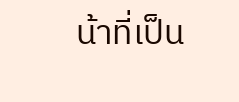น้าที่เป็น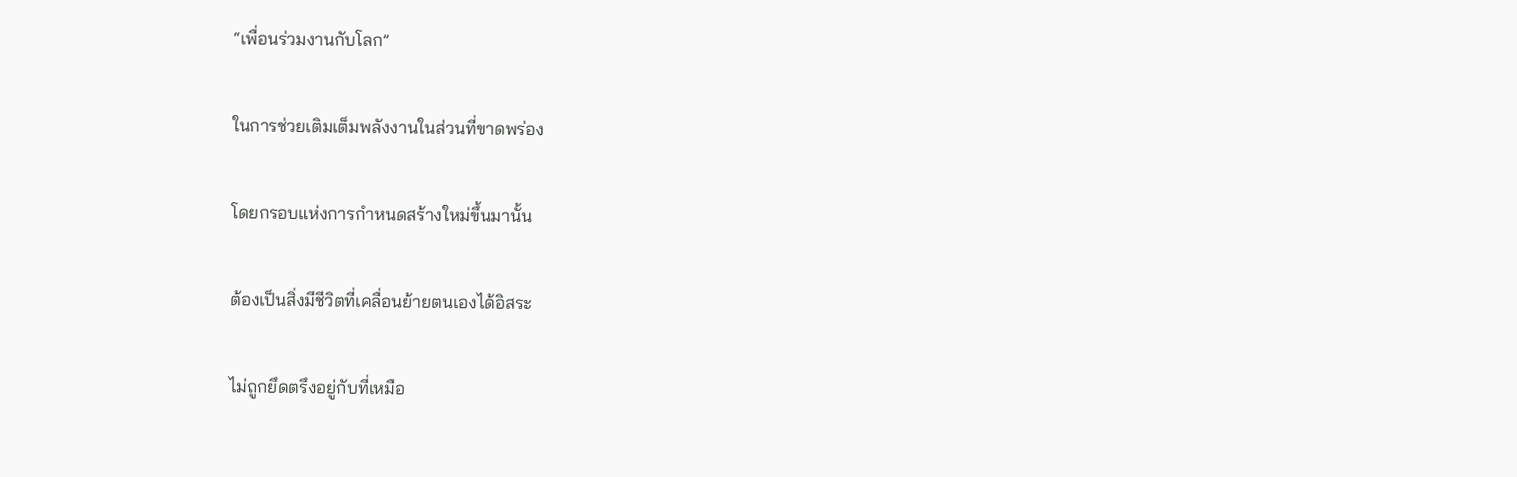“เพื่อนร่วมงานกับโลก”

ในการช่วยเติมเต็มพลังงานในส่วนที่ขาดพร่อง

โดยกรอบแห่งการกำหนดสร้างใหม่ขึ้นมานั้น

ต้องเป็นสิ่งมีชีวิตที่เคลื่อนย้ายตนเองได้อิสระ

ไม่ถูกยึดตรึงอยู่กับที่เหมือ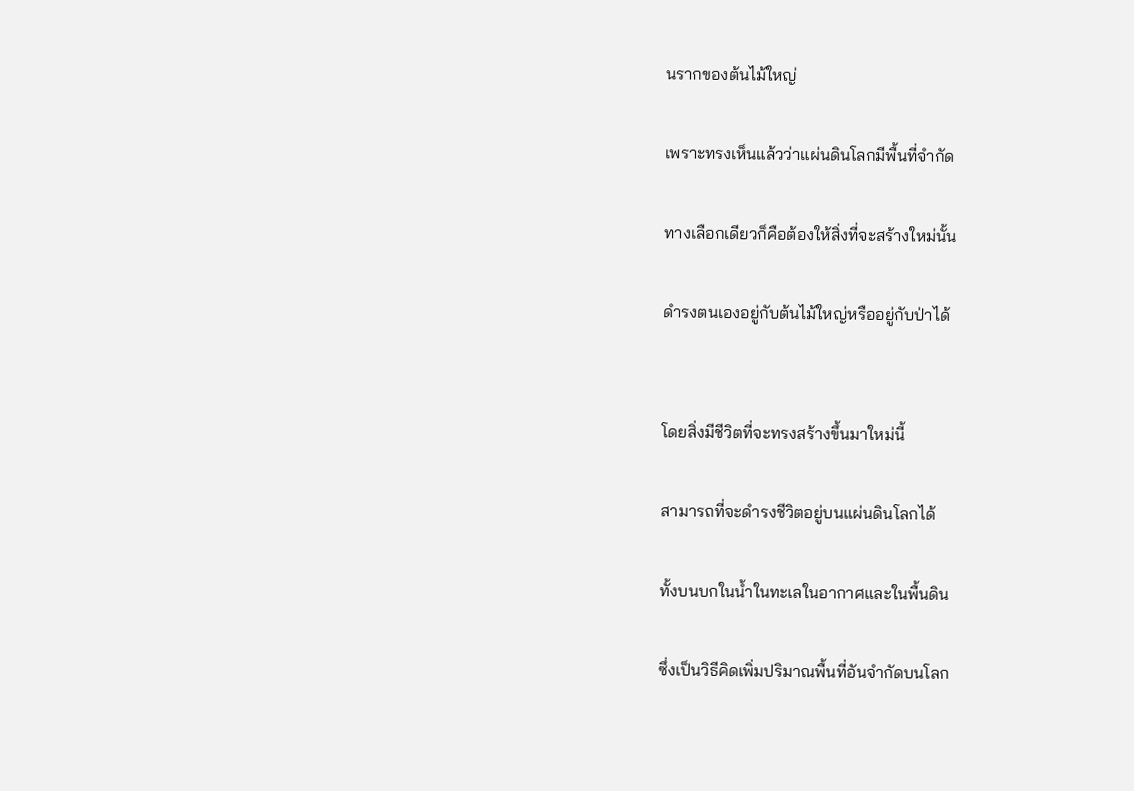นรากของต้นไม้ใหญ่

เพราะทรงเห็นแล้วว่าแผ่นดินโลกมีพื้นที่จำกัด

ทางเลือกเดียวก็คือต้องให้สิ่งที่จะสร้างใหม่นั้น

ดำรงตนเองอยู่กับต้นไม้ใหญ่หรืออยู่กับป่าได้


โดยสิ่งมีชีวิตที่จะทรงสร้างขึ้นมาใหม่นี้

สามารถที่จะดำรงชีวิตอยู่บนแผ่นดินโลกได้

ทั้งบนบกในน้ำในทะเลในอากาศและในพื้นดิน

ซึ่งเป็นวิธีคิดเพิ่มปริมาณพื้นที่อันจำกัดบนโลก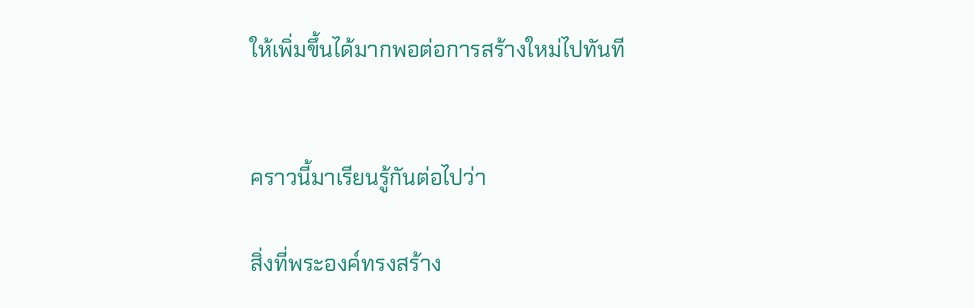ให้เพิ่มขึ้นได้มากพอต่อการสร้างใหม่ไปทันที


คราวนี้มาเรียนรู้กันต่อไปว่า

สิ่งที่พระองค์ทรงสร้าง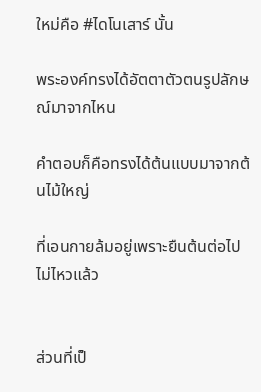ใหม่คือ #ไดโนเสาร์ นั้น

พระองค์ทรงได้อัตตาตัวตนรูปลักษณ์มาจากไหน

คำตอบก็คือทรงได้ต้นแบบมาจากต้นไม้ใหญ่

ที่เอนกายล้มอยู่เพราะยืนต้นต่อไปไม่ไหวแล้ว


ส่วนที่เป็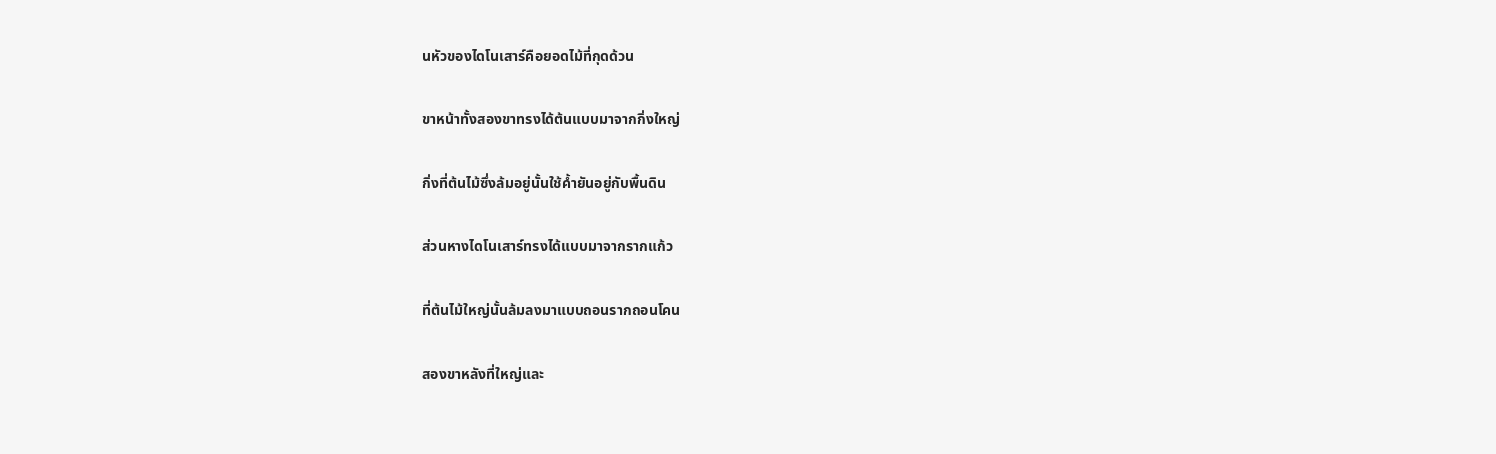นหัวของไดโนเสาร์คือยอดไม้ที่กุดด้วน

ขาหน้าทั้งสองขาทรงได้ต้นแบบมาจากกิ่งใหญ่

กิ่งที่ต้นไม้ซึ่งล้มอยู่นั้นใช้ค้ำยันอยู่กับพื้นดิน

ส่วนหางไดโนเสาร์ทรงได้แบบมาจากรากแก้ว

ที่ต้นไม้ใหญ่นั้นล้มลงมาแบบถอนรากถอนโคน

สองขาหลังที่ใหญ่และ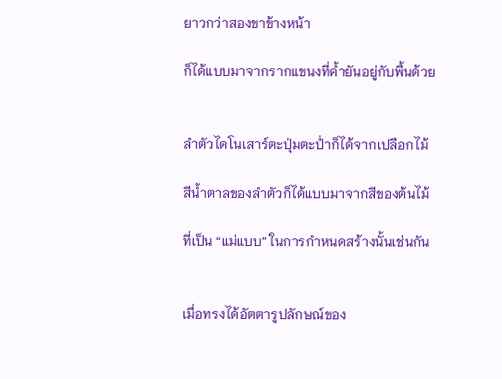ยาวกว่าสองขาข้างหน้า

ก็ได้แบบมาจากรากแขนงที่ค้ำยันอยู่กับพื้นด้วย


ลำตัวไดโนเสาร์ตะปุ่มตะป่ำก็ได้จากเปลือกไม้

สีน้ำตาลของลำตัวก็ได้แบบมาจากสีของต้นไม้

ที่เป็น “แม่แบบ” ในการกำหนดสร้างนั้นเช่นกัน


เมื่อทรงได้อัตตารูปลักษณ์ของ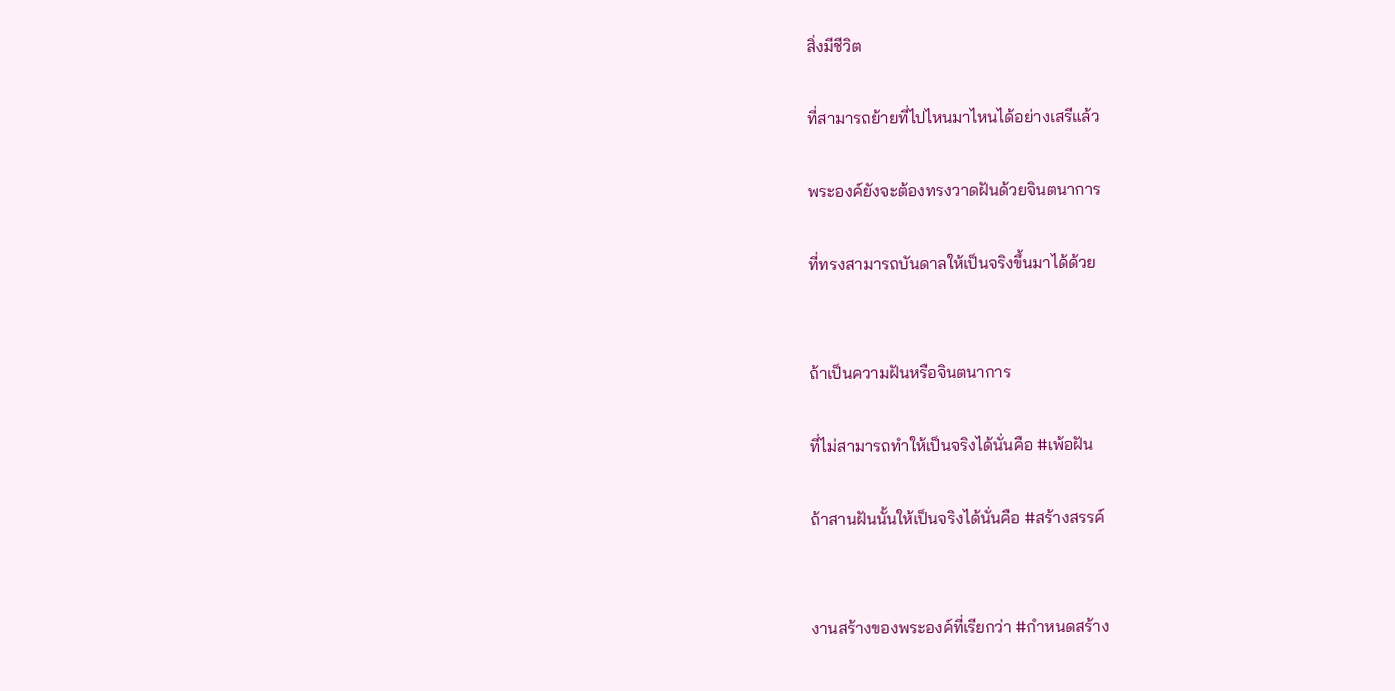สิ่งมีชีวิต

ที่สามารถย้ายที่ไปไหนมาไหนได้อย่างเสรีแล้ว

พระองค์ยังจะต้องทรงวาดฝันด้วยจินตนาการ

ที่ทรงสามารถบันดาลให้เป็นจริงขึ้นมาได้ด้วย


ถ้าเป็นความฝันหรือจินตนาการ

ที่ไม่สามารถทำให้เป็นจริงได้นั่นคือ #เพ้อฝัน

ถ้าสานฝันนั้นให้เป็นจริงได้นั่นคือ #สร้างสรรค์


งานสร้างของพระองค์ที่เรียกว่า #กำหนดสร้าง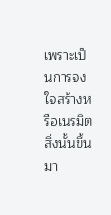เพราะเป็นการจงใจสร้างหรือเนรมิตสิ่งนั้นขึ้นมา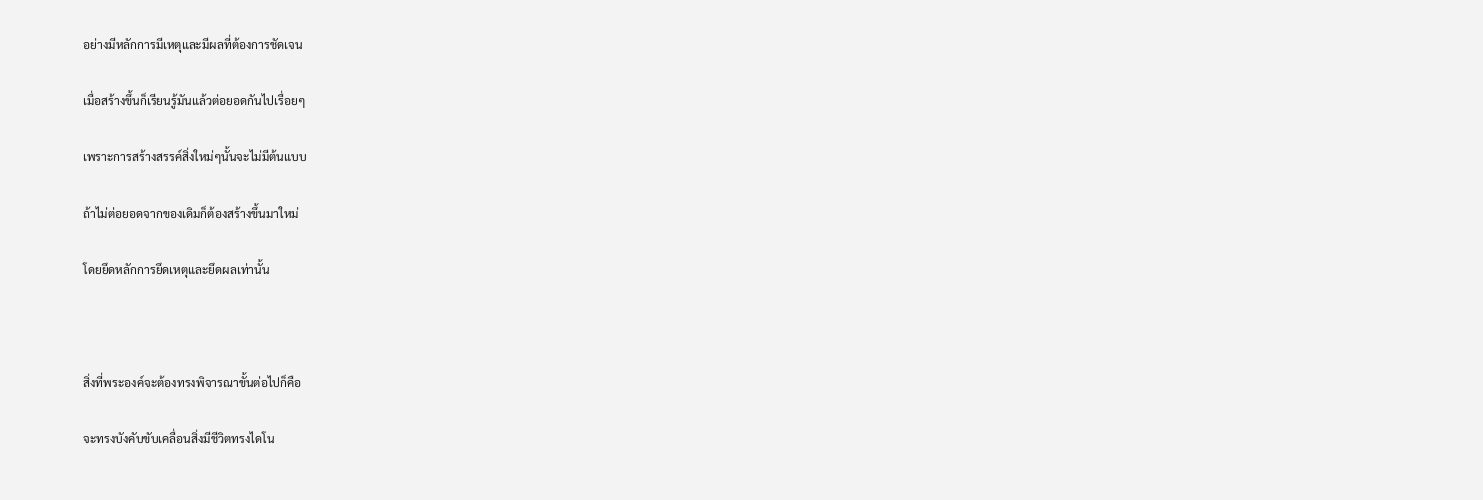อย่างมีหลักการมีเหตุและมีผลที่ต้องการชัดเจน

เมื่อสร้างขึ้นก็เรียนรู้มันแล้วต่อยอดกันไปเรื่อยๆ

เพราะการสร้างสรรค์สิ่งใหม่ๆนั้นจะไม่มีต้นแบบ

ถ้าไม่ต่อยอดจากของเดิมก็ต้องสร้างขึ้นมาใหม่

โดยยึดหลักการยึดเหตุและยึดผลเท่านั้น



สิ่งที่พระองค์จะต้องทรงพิจารณาขั้นต่อไปก็คือ

จะทรงบังคับขับเคลื่อนสิ่งมีชีวิตทรงไดโน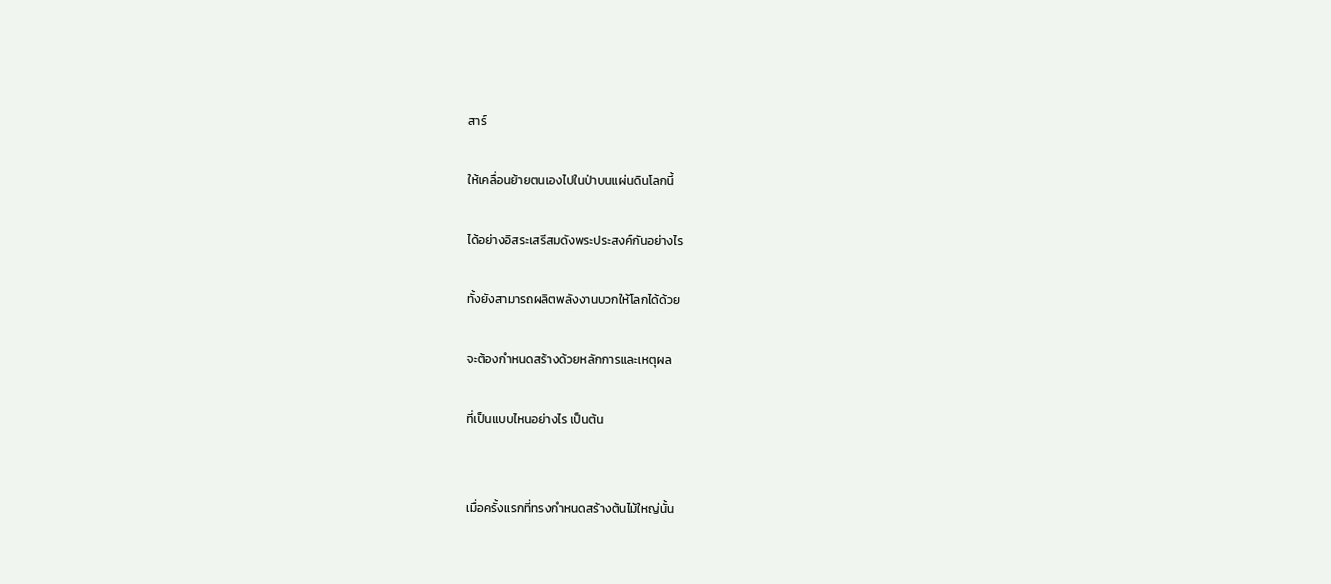สาร์

ให้เคลื่อนย้ายตนเองไปในป่าบนแผ่นดินโลกนี้

ได้อย่างอิสระเสรีสมดังพระประสงค์กันอย่างไร

ทั้งยังสามารถผลิตพลังงานบวกให้โลกได้ด้วย

จะต้องกำหนดสร้างด้วยหลักการและเหตุผล

ที่เป็นแบบไหนอย่างไร เป็นต้น


เมื่อครั้งแรกที่ทรงกำหนดสร้างต้นไม้ใหญ่นั้น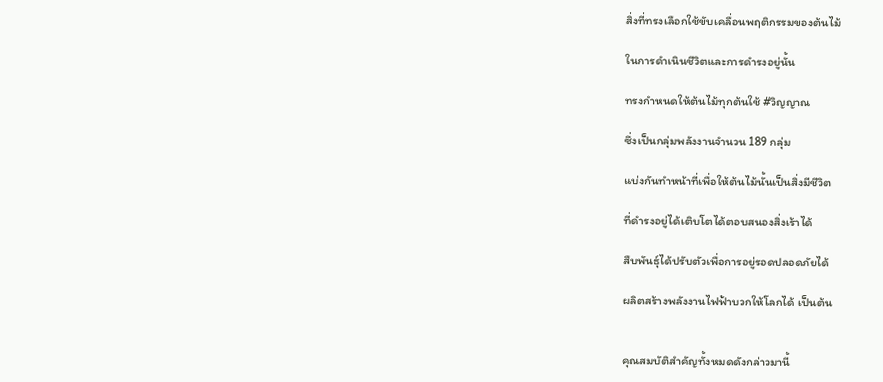สิ่งที่ทรงเลือกใช้ขับเคลื่อนพฤติกรรมของต้นไม้

ในการดำเนินชีวิตและการดำรงอยู่นั้น

ทรงกำหนดให้ต้นไม้ทุกต้นใช้ #วิญญาณ

ซึ่งเป็นกลุ่มพลังงานจำนวน 189 กลุ่ม

แบ่งกันทำหน้าที่เพื่อให้ต้นไม้นั้นเป็นสิ่งมีชีวิต

ที่ดำรงอยู่ได้เติบโตได้ตอบสนองสิ่งเร้าได้

สืบพันธุ์ได้ปรับตัวเพื่อการอยู่รอดปลอดภัยได้

ผลิตสร้างพลังงานไฟฟ้าบวกให้โลกได้ เป็นต้น


คุณสมบัติสำคัญทั้งหมดดังกล่าวมานี้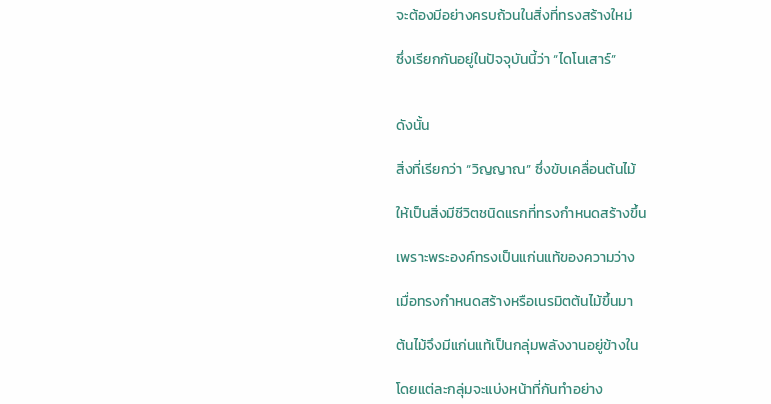จะต้องมีอย่างครบถ้วนในสิ่งที่ทรงสร้างใหม่

ซึ่งเรียกกันอยู่ในปัจจุบันนี้ว่า “ไดโนเสาร์”


ดังนั้น

สิ่งที่เรียกว่า “วิญญาณ” ซึ่งขับเคลื่อนต้นไม้

ให้เป็นสิ่งมีชีวิตชนิดแรกที่ทรงกำหนดสร้างขึ้น

เพราะพระองค์ทรงเป็นแก่นแท้ของความว่าง

เมื่อทรงกำหนดสร้างหรือเนรมิตต้นไม้ขึ้นมา

ต้นไม้จึงมีแก่นแท้เป็นกลุ่มพลังงานอยู่ข้างใน

โดยแต่ละกลุ่มจะแบ่งหน้าที่กันทำอย่าง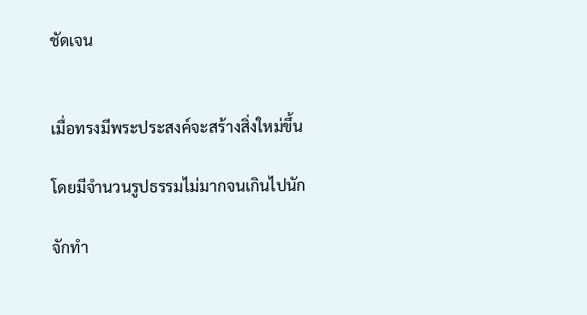ชัดเจน


เมื่อทรงมีพระประสงค์จะสร้างสิ่งใหม่ขึ้น

โดยมีจำนวนรูปธรรมไม่มากจนเกินไปนัก

จักทำ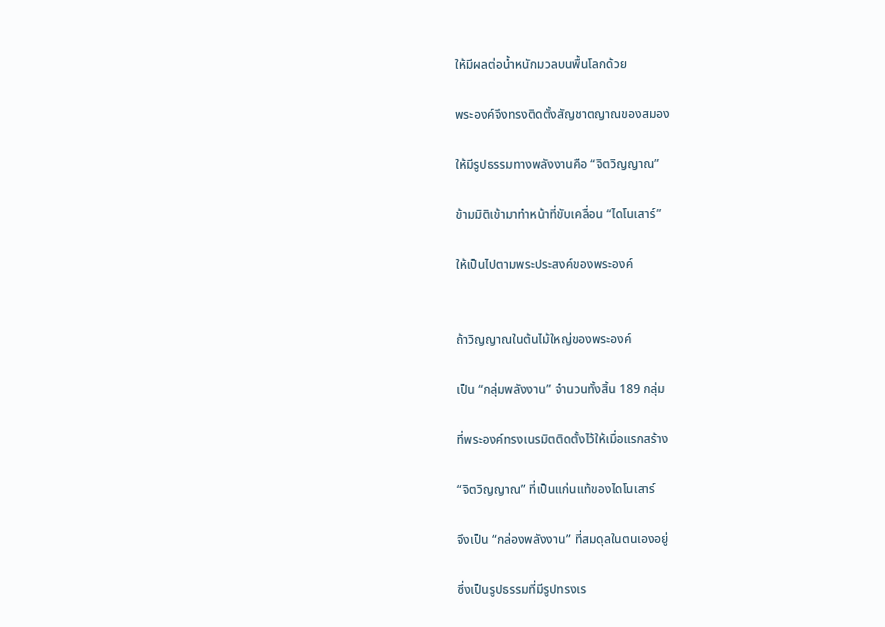ให้มีผลต่อน้ำหนักมวลบนพื้นโลกด้วย

พระองค์จึงทรงติดตั้งสัญชาตญาณของสมอง

ให้มีรูปธรรมทางพลังงานคือ “จิตวิญญาณ”

ข้ามมิติเข้ามาทำหน้าที่ขับเคลื่อน “ไดโนเสาร์”

ให้เป็นไปตามพระประสงค์ของพระองค์


ถ้าวิญญาณในต้นไม้ใหญ่ของพระองค์

เป็น “กลุ่มพลังงาน” จำนวนทั้งสิ้น 189 กลุ่ม

ที่พระองค์ทรงเนรมิตติดตั้งไว้ให้เมื่อแรกสร้าง

“จิตวิญญาณ” ที่เป็นแก่นแท้ของไดโนเสาร์

จึงเป็น “กล่องพลังงาน” ที่สมดุลในตนเองอยู่

ซึ่งเป็นรูปธรรมที่มีรูปทรงเร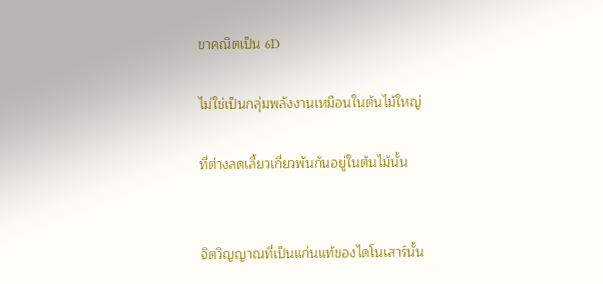ขาคณิตเป็น 6D

ไม่ใช่เป็นกลุ่มพลังงานเหมือนในต้นไม้ใหญ่

ที่ต่างลดเลี้ยวเกี่ยวพันกันอยู่ในต้นไม้นั้น


จิตวิญญาณที่เป็นแก่นแท้ของไดโนเสาร์นั้น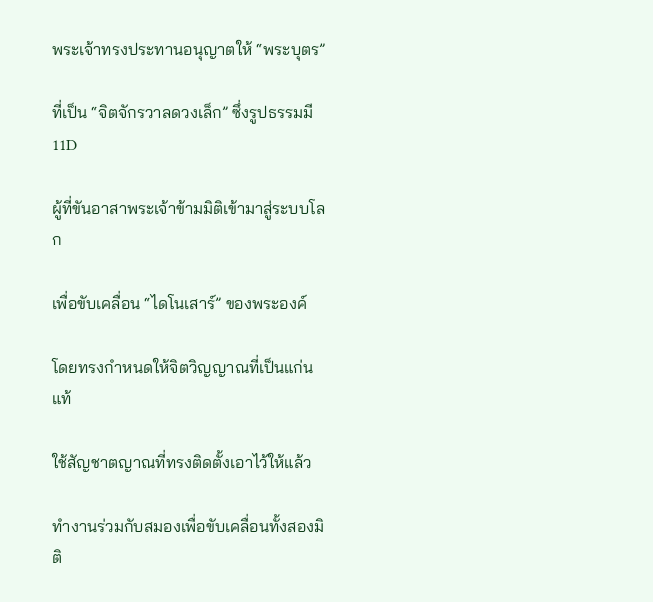พระเจ้าทรงประทานอนุญาตให้ “พระบุตร”

ที่เป็น “จิตจักรวาลดวงเล็ก” ซึ่งรูปธรรมมี 11D

ผู้ที่ขันอาสาพระเจ้าข้ามมิติเข้ามาสู่ระบบโลก

เพื่อขับเคลื่อน “ไดโนเสาร์” ของพระองค์

โดยทรงกำหนดให้จิตวิญญาณที่เป็นแก่นแท้

ใช้สัญชาตญาณที่ทรงติดตั้งเอาไว้ให้แล้ว

ทำงานร่วมกับสมองเพื่อขับเคลื่อนทั้งสองมิติ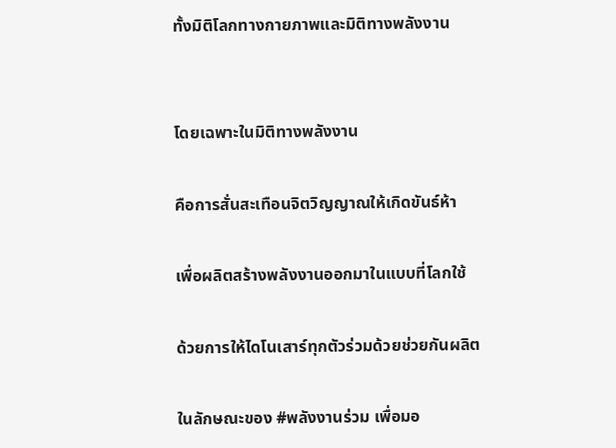ทั้งมิติโลกทางกายภาพและมิติทางพลังงาน


โดยเฉพาะในมิติทางพลังงาน

คือการสั่นสะเทือนจิตวิญญาณให้เกิดขันธ์ห้า

เพื่อผลิตสร้างพลังงานออกมาในแบบที่โลกใช้

ด้วยการให้ไดโนเสาร์ทุกตัวร่วมด้วยช่วยกันผลิต

ในลักษณะของ #พลังงานร่วม เพื่อมอ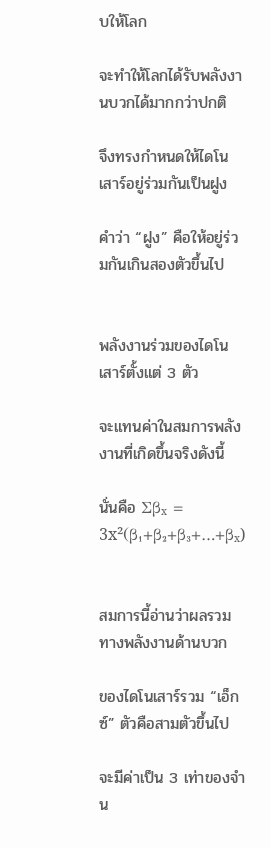บให้โลก

จะทำให้โลกได้รับพลังงานบวกได้มากกว่าปกติ

จึงทรงกำหนดให้ไดโนเสาร์อยู่ร่วมกันเป็นฝูง

คำว่า “ฝูง” คือให้อยู่ร่วมกันเกินสองตัวขึ้นไป


พลังงานร่วมของไดโนเสาร์ตั้งแต่ 3 ตัว

จะแทนค่าในสมการพลังงานที่เกิดขึ้นจริงดังนี้

นั่นคือ Σβₓ = 3x²(β₁+β₂+β₃+…+βₓ)


สมการนี้อ่านว่าผลรวมทางพลังงานด้านบวก

ของไดโนเสาร์รวม “เอ็กซ์” ตัวคือสามตัวขึ้นไป

จะมีค่าเป็น 3 เท่าของจำน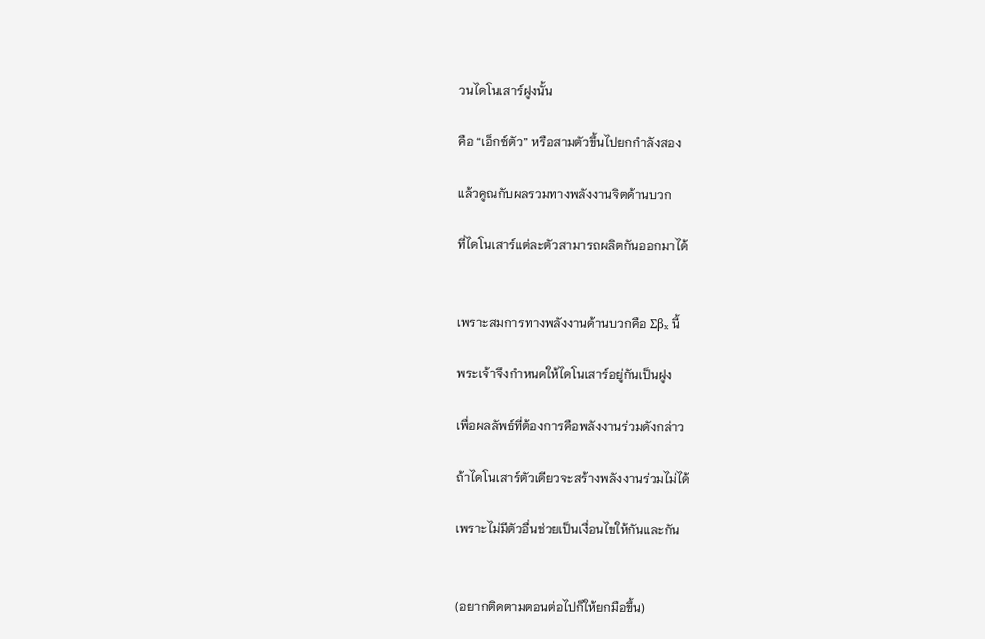วนไดโนเสาร์ฝูงนั้น

คือ “เอ็กซ์ตัว” หรือสามตัวขึ้นไปยกกำลังสอง

แล้วคูณกับผลรวมทางพลังงานจิตด้านบวก

ที่ไดโนเสาร์แต่ละตัวสามารถผลิตกันออกมาได้


เพราะสมการทางพลังงานด้านบวกคือ Σβₓ นี้

พระเจ้าจึงกำหนดให้ไดโนเสาร์อยู่กันเป็นฝูง

เพื่อผลลัพธ์ที่ต้องการคือพลังงานร่วมดังกล่าว

ถ้าไดโนเสาร์ตัวเดียวจะสร้างพลังงานร่วมไม่ได้

เพราะไม่มีตัวอื่นช่วยเป็นเงื่อนไขให้กันและกัน


(อยากติดตามตอนต่อไปก็ให้ยกมือขึ้น)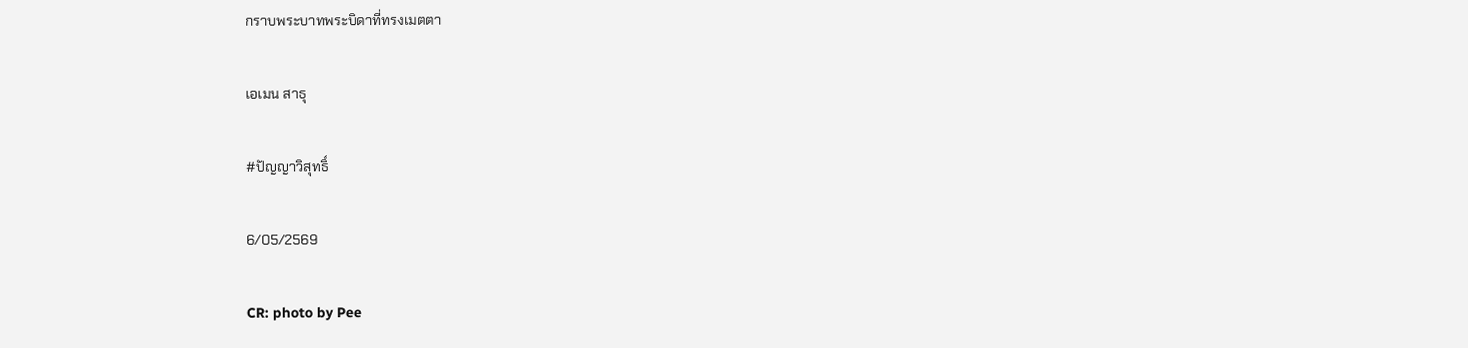กราบพระบาทพระบิดาที่ทรงเมตตา

เอเมน สาธุ

#ปัญญาวิสุทธิ์

6/05/2569

CR: photo by Pee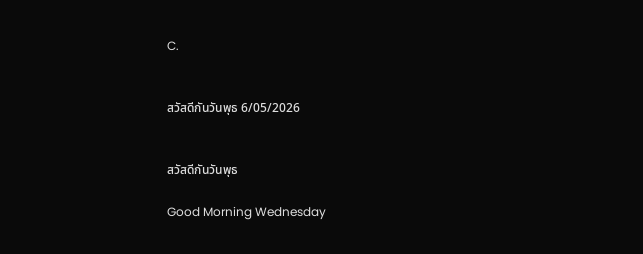C.


สวัสดีกันวันพุธ 6/05/2026


สวัสดีกันวันพุธ

Good Morning Wednesday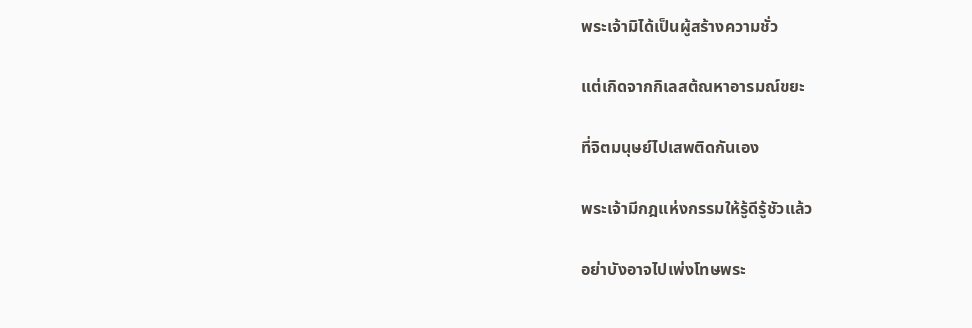พระเจ้ามิได้เป็นผู้สร้างความชั่ว

แต่เกิดจากกิเลสต้ณหาอารมณ์ขยะ

ที่จิตมนุษย์ไปเสพติดกันเอง

พระเจ้ามีกฎแห่งกรรมให้รู้ดีรู้ชัวแล้ว

อย่าบังอาจไปเพ่งโทษพระ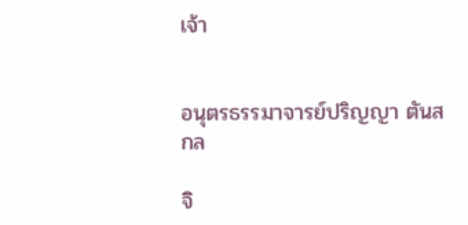เจ้า


อนุตรธรรมาจารย์ปริญญา ตันสกล

จิ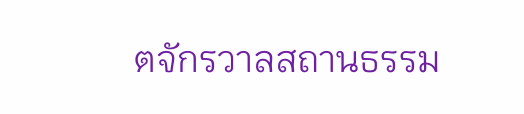ตจักรวาลสถานธรรม